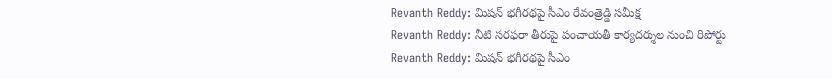Revanth Reddy: మిషన్ భగీరథపై సీఎం రేవంత్రెడ్డి సమీక్ష
Revanth Reddy: నీటి సరఫరా తీరుపై పంచాయతీ కార్యదర్శుల నుంచి రిపోర్టు
Revanth Reddy: మిషన్ భగీరథపై సీఎం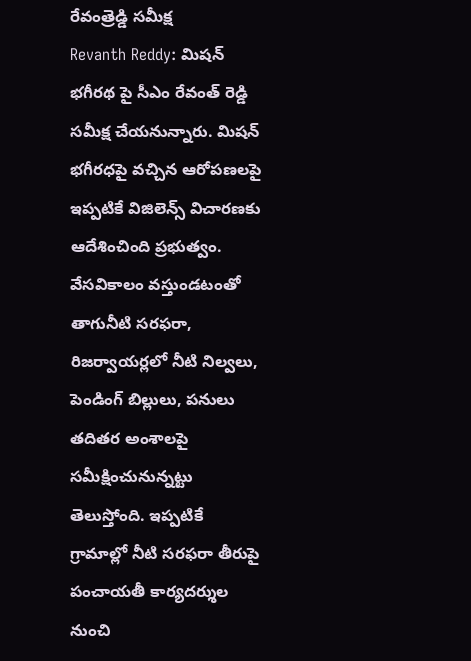రేవంత్రెడ్డి సమీక్ష
Revanth Reddy: మిషన్ భగీరథ పై సీఎం రేవంత్ రెడ్డి సమీక్ష చేయనున్నారు. మిషన్ భగీరధపై వచ్చిన ఆరోపణలపై ఇప్పటికే విజిలెన్స్ విచారణకు ఆదేశించింది ప్రభుత్వం. వేసవికాలం వస్తుండటంతో తాగునీటి సరఫరా, రిజర్వాయర్లలో నీటి నిల్వలు, పెండింగ్ బిల్లులు, పనులు తదితర అంశాలపై సమీక్షించునున్నట్టు తెలుస్తోంది. ఇప్పటికే గ్రామాల్లో నీటి సరఫరా తీరుపై పంచాయతీ కార్యదర్శుల నుంచి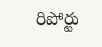రిపోర్టు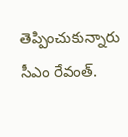తెప్పించుకున్నారు సీఎం రేవంత్.